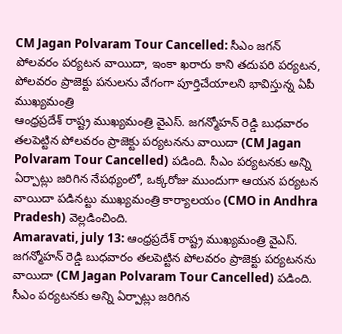CM Jagan Polvaram Tour Cancelled: సీఎం జగన్ పోలవరం పర్యటన వాయిదా, ఇంకా ఖరారు కాని తదుపరి పర్యటన, పోలవరం ప్రాజెక్టు పనులను వేగంగా పూర్తిచేయాలని భావిస్తున్న ఏపీ ముఖ్యమంత్రి
ఆంధ్రప్రదేశ్ రాష్ట్ర ముఖ్యమంత్రి వైఎస్. జగన్మోహన్ రెడ్డి బుధవారం తలపెట్టిన పోలవరం ప్రాజెక్టు పర్యటనను వాయిదా (CM Jagan Polvaram Tour Cancelled) పడింది. సీఎం పర్యటనకు అన్ని ఏర్పాట్లు జరిగిన నేపథ్యంలో, ఒక్కరోజు ముందుగా ఆయన పర్యటన వాయిదా పడినట్టు ముఖ్యమంత్రి కార్యాలయం (CMO in Andhra Pradesh) వెల్లడించింది.
Amaravati, july 13: ఆంధ్రప్రదేశ్ రాష్ట్ర ముఖ్యమంత్రి వైఎస్. జగన్మోహన్ రెడ్డి బుధవారం తలపెట్టిన పోలవరం ప్రాజెక్టు పర్యటనను వాయిదా (CM Jagan Polvaram Tour Cancelled) పడింది. సీఎం పర్యటనకు అన్ని ఏర్పాట్లు జరిగిన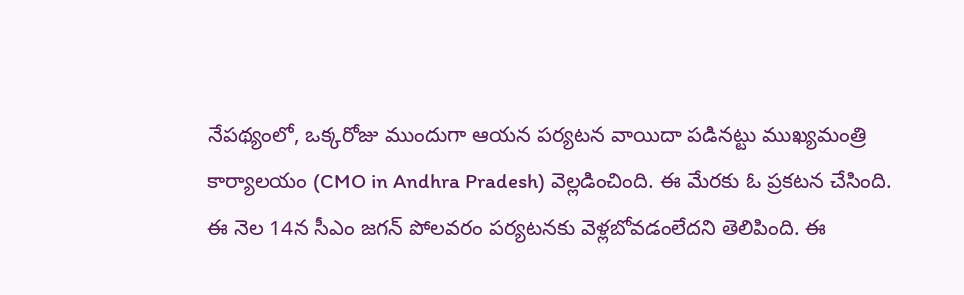నేపథ్యంలో, ఒక్కరోజు ముందుగా ఆయన పర్యటన వాయిదా పడినట్టు ముఖ్యమంత్రి కార్యాలయం (CMO in Andhra Pradesh) వెల్లడించింది. ఈ మేరకు ఓ ప్రకటన చేసింది. ఈ నెల 14న సీఎం జగన్ పోలవరం పర్యటనకు వెళ్లబోవడంలేదని తెలిపింది. ఈ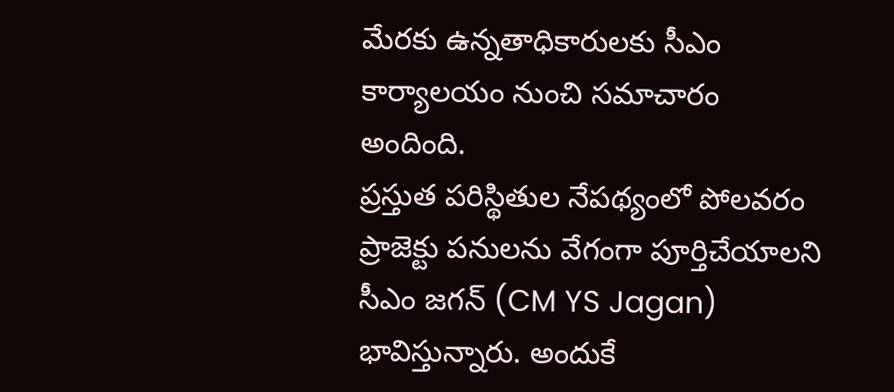మేరకు ఉన్నతాధికారులకు సీఎం కార్యాలయం నుంచి సమాచారం అందింది.
ప్రస్తుత పరిస్థితుల నేపథ్యంలో పోలవరం ప్రాజెక్టు పనులను వేగంగా పూర్తిచేయాలని సీఎం జగన్ (CM YS Jagan) భావిస్తున్నారు. అందుకే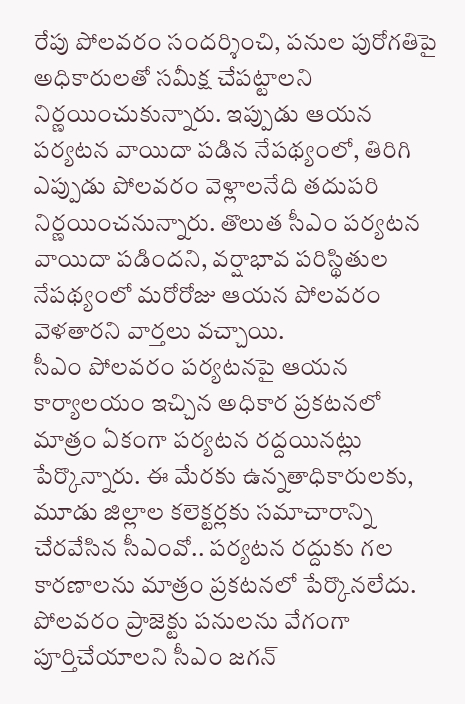రేపు పోలవరం సందర్శించి, పనుల పురోగతిపై అధికారులతో సమీక్ష చేపట్టాలని నిర్ణయించుకున్నారు. ఇప్పుడు ఆయన పర్యటన వాయిదా పడిన నేపథ్యంలో, తిరిగి ఎప్పుడు పోలవరం వెళ్లాలనేది తదుపరి నిర్ణయించనున్నారు. తొలుత సీఎం పర్యటన వాయిదా పడిందని, వర్షాభావ పరిస్థితుల నేపథ్యంలో మరోరోజు ఆయన పోలవరం వెళతారని వార్తలు వచ్చాయి.
సీఎం పోలవరం పర్యటనపై ఆయన కార్యాలయం ఇచ్చిన అధికార ప్రకటనలో మాత్రం ఏకంగా పర్యటన రద్దయినట్లు పేర్కొన్నారు. ఈ మేరకు ఉన్నతాధికారులకు, మూడు జిల్లాల కలెక్టర్లకు సమాచారాన్ని చేరవేసిన సీఎంవో.. పర్యటన రద్దుకు గల కారణాలను మాత్రం ప్రకటనలో పేర్కొనలేదు. పోలవరం ప్రాజెక్టు పనులను వేగంగా పూర్తిచేయాలని సీఎం జగన్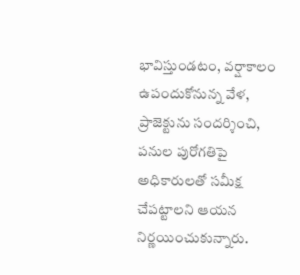భావిస్తుండటం, వర్షాకాలం ఉపందుకోనున్న వేళ, ప్రాజెక్టును సందర్శించి, పనుల పురోగతిపై అధికారులతో సమీక్ష చేపట్టాలని ఆయన నిర్ణయించుకున్నారు.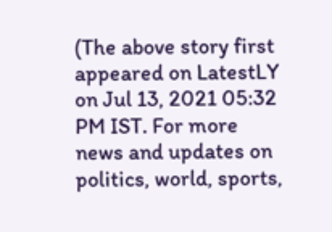(The above story first appeared on LatestLY on Jul 13, 2021 05:32 PM IST. For more news and updates on politics, world, sports,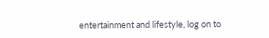entertainment and lifestyle, log on to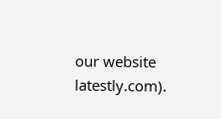our website latestly.com).